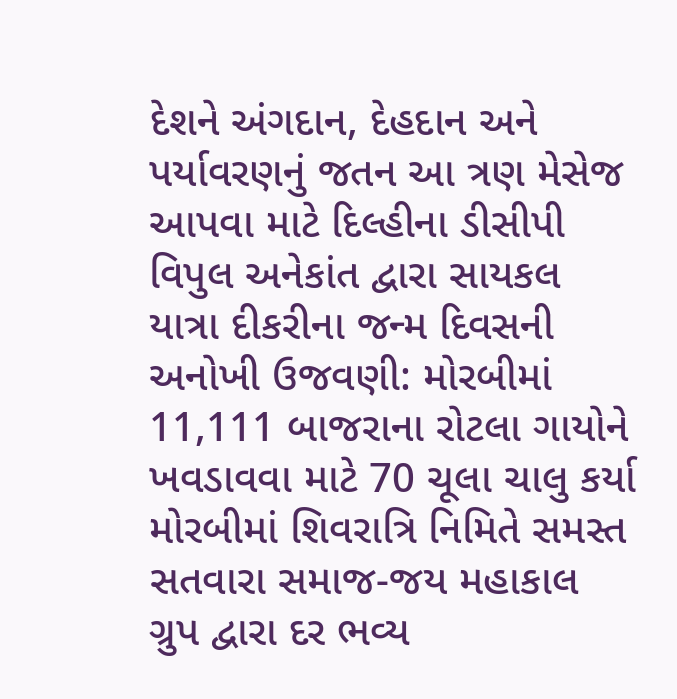દેશને અંગદાન, દેહદાન અને પર્યાવરણનું જતન આ ત્રણ મેસેજ આપવા માટે દિલ્હીના ડીસીપી વિપુલ અનેકાંત દ્વારા સાયકલ યાત્રા દીકરીના જન્મ દિવસની અનોખી ઉજવણી: મોરબીમાં 11,111 બાજરાના રોટલા ગાયોને ખવડાવવા માટે 70 ચૂલા ચાલુ કર્યા મોરબીમાં શિવરાત્રિ નિમિતે સમસ્ત સતવારા સમાજ-જય મહાકાલ ગ્રુપ દ્વારા દર ભવ્ય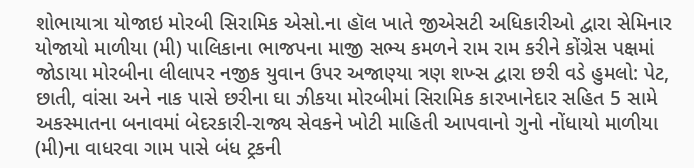શોભાયાત્રા યોજાઇ મોરબી સિરામિક એસો.ના હૉલ ખાતે જીએસટી અધિકારીઓ દ્વારા સેમિનાર યોજાયો માળીયા (મી) પાલિકાના ભાજપના માજી સભ્ય કમળને રામ રામ કરીને કોંગ્રેસ પક્ષમાં જોડાયા મોરબીના લીલાપર નજીક યુવાન ઉપર અજાણ્યા ત્રણ શખ્સ દ્વારા છરી વડે હુમલો: પેટ, છાતી, વાંસા અને નાક પાસે છરીના ઘા ઝીકયા મોરબીમાં સિરામિક કારખાનેદાર સહિત 5 સામે અકસ્માતના બનાવમાં બેદરકારી-રાજ્ય સેવકને ખોટી માહિતી આપવાનો ગુનો નોંધાયો માળીયા (મી)ના વાધરવા ગામ પાસે બંધ ટ્રકની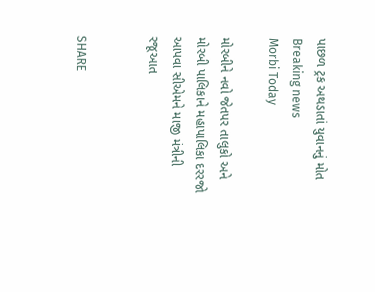પાછળ ટ્રક અથડાતાં યુવાનનું મોત
Breaking news
Morbi Today

મોરબીને નવો જેતપર તાલુકો અને મોરબી પાલિકાને મહાપાલિકા દરરજો આપવા સીએમને માજી મંત્રીની રજૂઆત


SHARE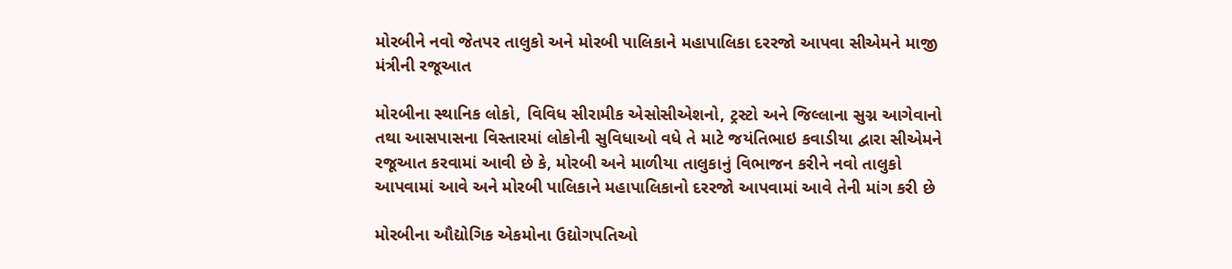મોરબીને નવો જેતપર તાલુકો અને મોરબી પાલિકાને મહાપાલિકા દરરજો આપવા સીએમને માજી મંત્રીની રજૂઆત

મોરબીના સ્થાનિક લોકો, વિવિધ સીરામીક એસોસીએશનો, ટ્રસ્ટો અને જિલ્લાના સુગ્ન આગેવાનો તથા આસપાસના વિસ્તારમાં લોકોની સુવિધાઓ વધે તે માટે જયંતિભાઇ કવાડીયા દ્વારા સીએમને રજૂઆત કરવામાં આવી છે કે, મોરબી અને માળીયા તાલુકાનું વિભાજન કરીને નવો તાલુકો આપવામાં આવે અને મોરબી પાલિકાને મહાપાલિકાનો દરરજો આપવામાં આવે તેની માંગ કરી છે

મોરબીના ઔદ્યોગિક એકમોના ઉદ્યોગપતિઓ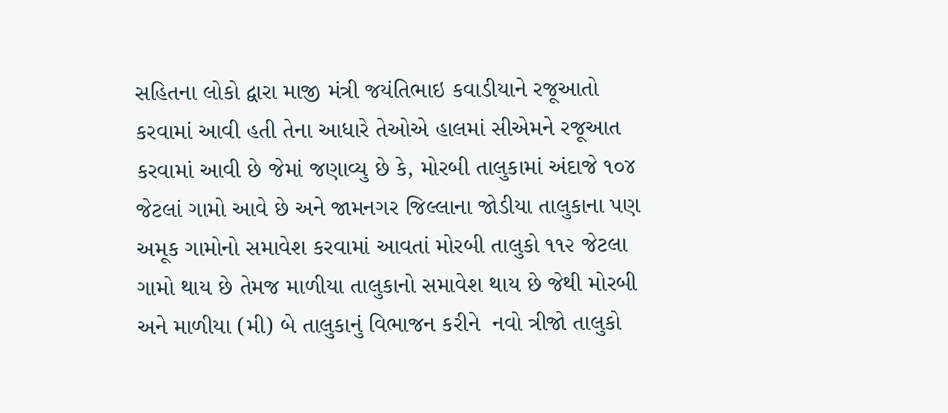સહિતના લોકો દ્વારા માજી મંત્રી જયંતિભાઇ કવાડીયાને રજૂઆતો કરવામાં આવી હતી તેના આધારે તેઓએ હાલમાં સીએમને રજૂઆત કરવામાં આવી છે જેમાં જણાવ્યુ છે કે, મોરબી તાલુકામાં અંદાજે ૧૦૪ જેટલાં ગામો આવે છે અને જામનગર જિલ્લાના જોડીયા તાલુકાના પણ અમૂક ગામોનો સમાવેશ કરવામાં આવતાં મોરબી તાલુકો ૧૧૨ જેટલા ગામો થાય છે તેમજ માળીયા તાલુકાનો સમાવેશ થાય છે જેથી મોરબી અને માળીયા (મી) બે તાલુકાનું વિભાજન કરીને  નવો ત્રીજો તાલુકો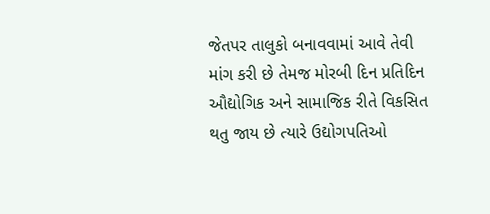જેતપર તાલુકો બનાવવામાં આવે તેવી માંગ કરી છે તેમજ મોરબી દિન પ્રતિદિન ઔદ્યોગિક અને સામાજિક રીતે વિકસિત થતુ જાય છે ત્યારે ઉદ્યોગપતિઓ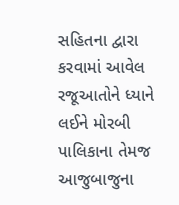સહિતના દ્વારા કરવામાં આવેલ રજૂઆતોને ધ્યાને લઈને મોરબી પાલિકાના તેમજ આજુબાજુના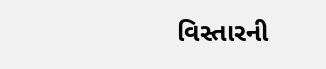વિસ્તારની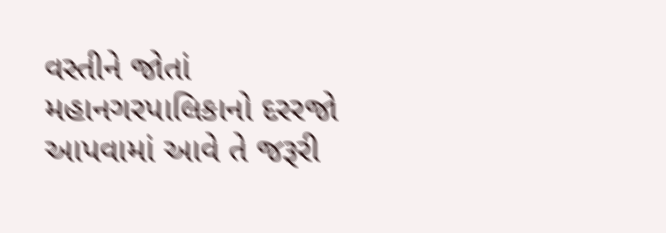વસ્તીને જોતાં મહાનગરપાલિકાનો દરરજો આપવામાં આવે તે જરૂરી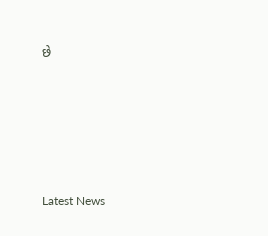છે






Latest News